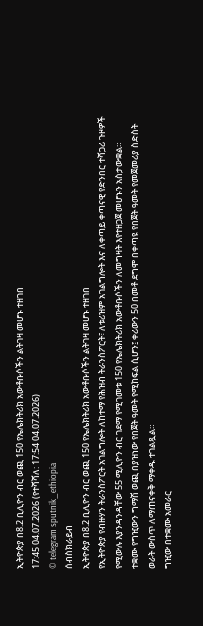ኢትዮጵያ በ8.2 ቢሊዮን ብር ወጪ 150 የኤሌክትሪክ አውቶቡሶችን ልትገዛ መሆኑ ተዘገበ
17:45 04.07.2026 (የተሻሻለ: 17:54 04.07.2026)
© telegram sputnik_ethiopia
ሰብስክራይብ
ኢትዮጵያ በ8.2 ቢሊዮን ብር ወጪ 150 የኤሌክትሪክ አውቶቡሶችን ልትገዛ መሆኑ ተዘገበ
የኢትዮጵያ የብዙሃን ትራንስፖርት አገልግሎት ለከተማ የሕዝብ ትራንስፖርት፣ ለቱሪዝም አገልግሎት እና ለቀጣይ ቀጣናዊ የድንበር ተሻጋሪ ጉዞዎች የሚውሉ እያንዳንዳቸው 55 ሚሊዮን ብር ገደማ የሚገመቱ 150 የኤሌክትሪክ አውቶቡሶችን ለመግዛት እየተዘጋጀ መሆኑን አስታውቋል።
ተቋሙ የግዢውን ግማሽ ወጪ በያዝነው የበጀት ዓመት የሚከፍል ሲሆን፤ ቀሪውን 50 በመቶ ደግሞ በቀጣዩ የበጀት ዓመት የመጀመሪያ ስድስት ወራት ውስጥ ለማጠናቀቅ ማቀዱ ተገልጿል።
ግዢው በተቋሙ አመራር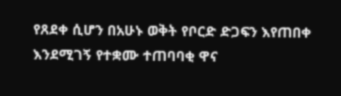የጸደቀ ሲሆን በአሁኑ ወቅት የቦርድ ድጋፍን እየጠበቀ እንደሚገኝ የተቋሙ ተጠባባቂ ዋና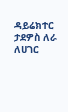ዳይሬክተር ታደዎስ ለራ ለሀገር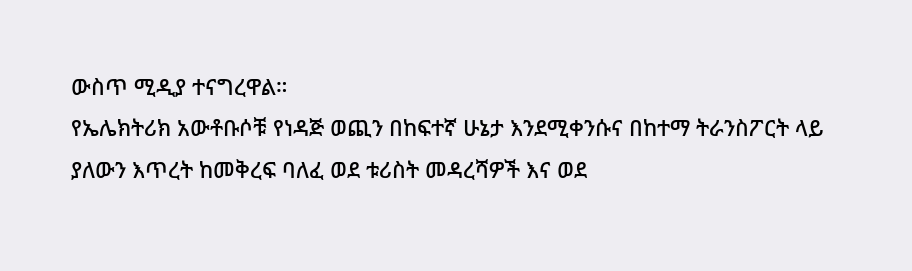ውስጥ ሚዲያ ተናግረዋል።
የኤሌክትሪክ አውቶቡሶቹ የነዳጅ ወጪን በከፍተኛ ሁኔታ እንደሚቀንሱና በከተማ ትራንስፖርት ላይ ያለውን እጥረት ከመቅረፍ ባለፈ ወደ ቱሪስት መዳረሻዎች እና ወደ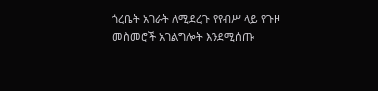ጎረቤት አገራት ለሚደረጉ የየብሥ ላይ የጉዞ መስመሮች አገልግሎት እንደሚሰጡ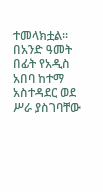ተመላክቷል።
በአንድ ዓመት በፊት የአዲስ አበባ ከተማ አስተዳደር ወደ ሥራ ያስገባቸው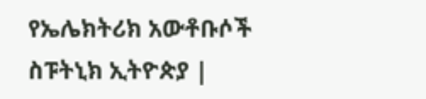የኤሌክትሪክ አውቶቡሶች
ስፑትኒክ ኢትዮጵያ |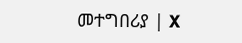መተግበሪያ | X